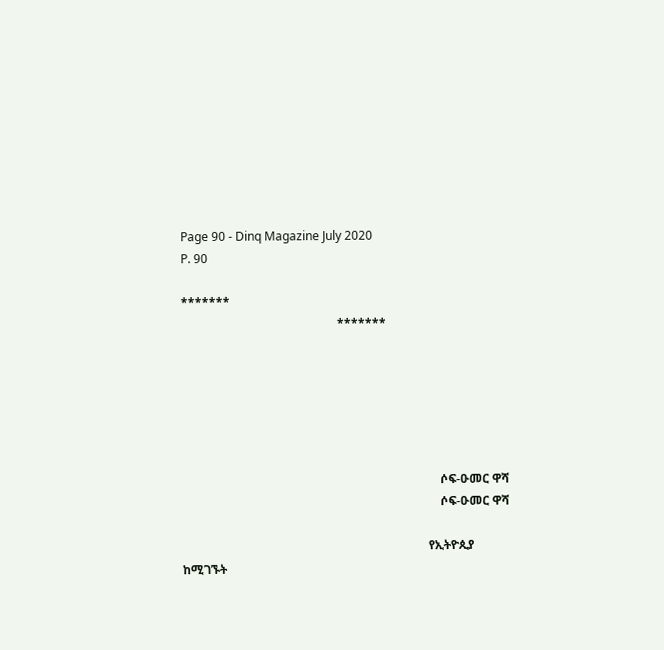Page 90 - Dinq Magazine July 2020
P. 90

*******
                                                    *******






                                                                                      ሶፍ-ዑመር ዋሻ
                                                                                      ሶፍ-ዑመር ዋሻ

                                                                                  የኢትዮጲያ          ከሚገኙት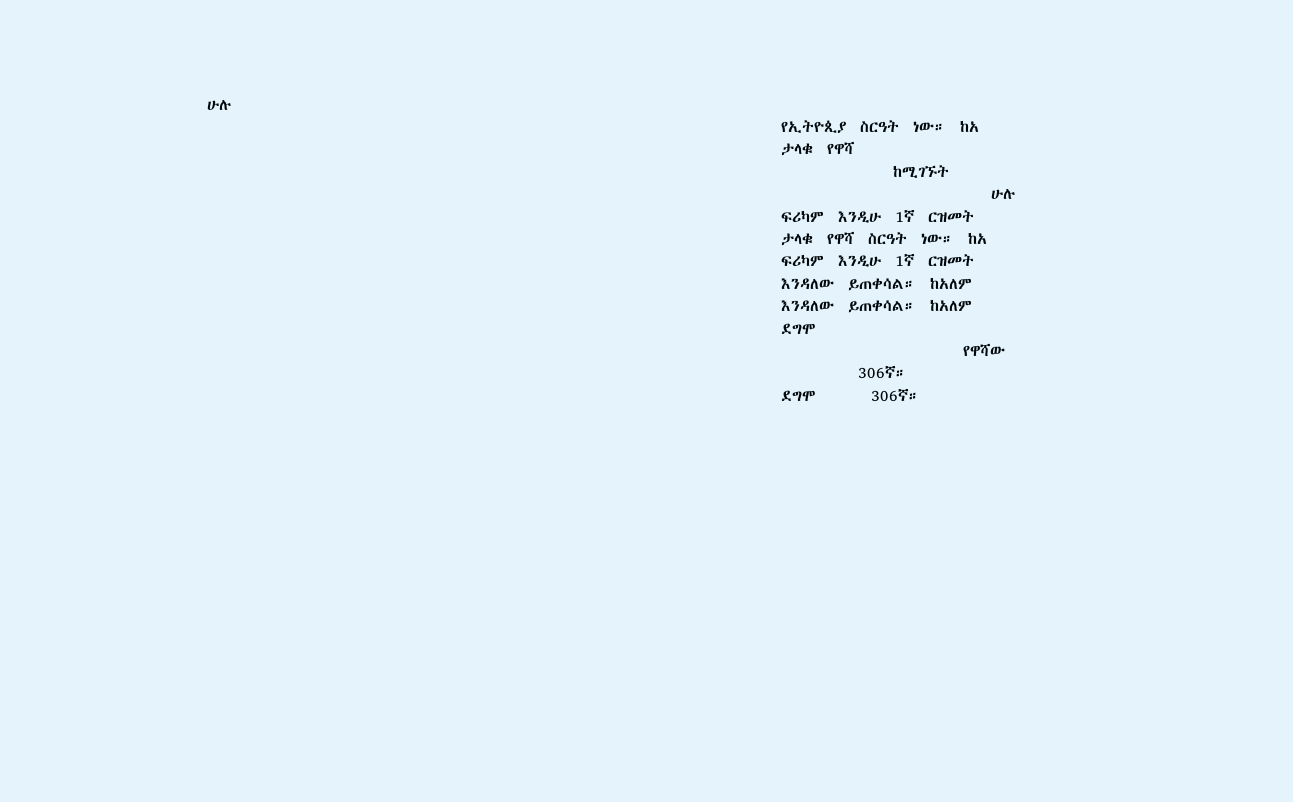ሁሉ
                                                                                  የኢትዮጲያ  ስርዓት  ነው።  ከአ
                                                                                  ታላቁ  የዋሻ
                                                                                                  ከሚገኙት
                                                                                                                ሁሉ
                                                                                  ፍሪካም  እንዲሁ  1ኛ  ርዝመት
                                                                                  ታላቁ  የዋሻ  ስርዓት  ነው።  ከአ
                                                                                  ፍሪካም  እንዲሁ  1ኛ  ርዝመት
                                                                                  እንዳለው  ይጠቀሳል።  ከአለም
                                                                                  እንዳለው  ይጠቀሳል።  ከአለም
                                                                                  ደግሞ
                                                                                                            የዋሻው
                                                                                             306ኛ።
                                                                                  ደግሞ        306ኛ።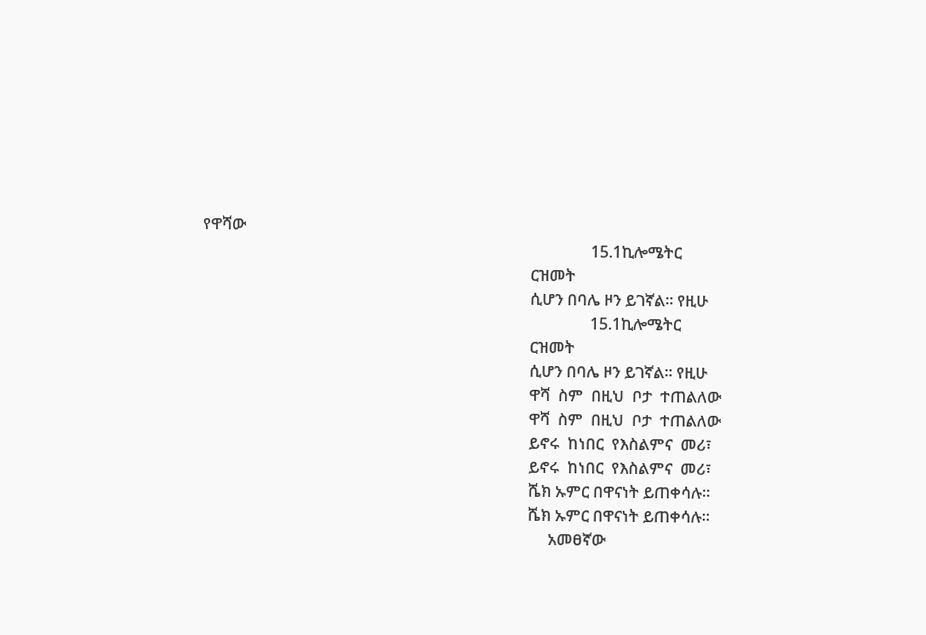የዋሻው
                                                                                                 15.1ኪሎሜትር
                                                                                  ርዝመት
                                                                                  ሲሆን በባሌ ዞን ይገኛል። የዚሁ
                                                                                                 15.1ኪሎሜትር
                                                                                  ርዝመት
                                                                                  ሲሆን በባሌ ዞን ይገኛል። የዚሁ
                                                                                  ዋሻ  ስም  በዚህ  ቦታ  ተጠልለው
                                                                                  ዋሻ  ስም  በዚህ  ቦታ  ተጠልለው
                                                                                  ይኖሩ  ከነበር  የእስልምና  መሪ፣
                                                                                  ይኖሩ  ከነበር  የእስልምና  መሪ፣
                                                                                  ሼክ ኡምር በዋናነት ይጠቀሳሉ።
                                                                                  ሼክ ኡምር በዋናነት ይጠቀሳሉ።
                                                                                       አመፀኛው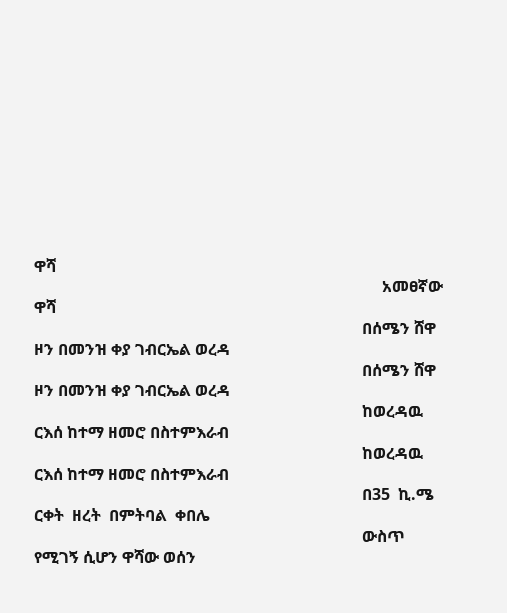ዋሻ
                                                                                       አመፀኛው ዋሻ
                                                                                  በሰሜን ሸዋ ዞን በመንዝ ቀያ ገብርኤል ወረዳ
                                                                                  በሰሜን ሸዋ ዞን በመንዝ ቀያ ገብርኤል ወረዳ
                                                                                  ከወረዳዉ ርእሰ ከተማ ዘመሮ በስተምእራብ
                                                                                  ከወረዳዉ ርእሰ ከተማ ዘመሮ በስተምእራብ
                                                                                  በ35  ኪ.ሜ  ርቀት  ዘረት  በምትባል  ቀበሌ
                                                                                  ውስጥ የሚገኝ ሲሆን ዋሻው ወሰን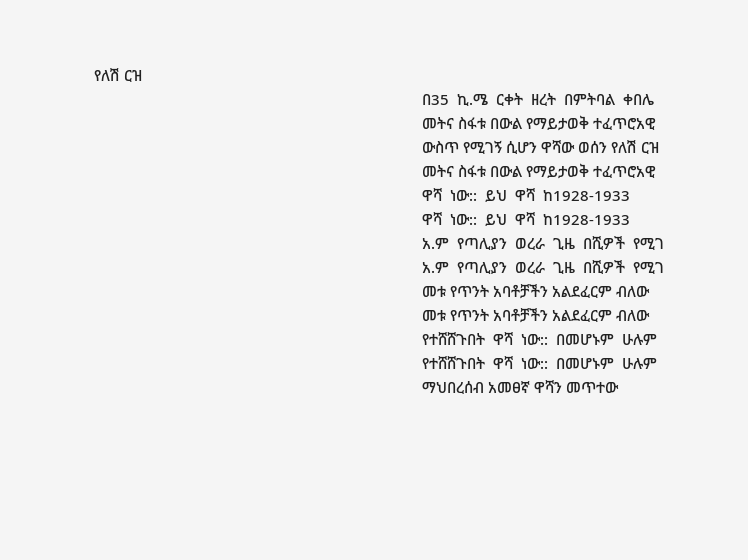የለሽ ርዝ
                                                                                  በ35  ኪ.ሜ  ርቀት  ዘረት  በምትባል  ቀበሌ
                                                                                  መትና ስፋቱ በውል የማይታወቅ ተፈጥሮአዊ
                                                                                  ውስጥ የሚገኝ ሲሆን ዋሻው ወሰን የለሽ ርዝ
                                                                                  መትና ስፋቱ በውል የማይታወቅ ተፈጥሮአዊ
                                                                                  ዋሻ  ነው::  ይህ  ዋሻ  ከ1928-1933
                                                                                  ዋሻ  ነው::  ይህ  ዋሻ  ከ1928-1933
                                                                                  አ.ም  የጣሊያን  ወረራ  ጊዜ  በሺዎች  የሚገ
                                                                                  አ.ም  የጣሊያን  ወረራ  ጊዜ  በሺዎች  የሚገ
                                                                                  መቱ የጥንት አባቶቻችን አልደፈርም ብለው
                                                                                  መቱ የጥንት አባቶቻችን አልደፈርም ብለው
                                                                                  የተሸሸጉበት  ዋሻ  ነው::  በመሆኑም  ሁሉም
                                                                                  የተሸሸጉበት  ዋሻ  ነው::  በመሆኑም  ሁሉም
                                                                                  ማህበረሰብ አመፀኛ ዋሻን መጥተው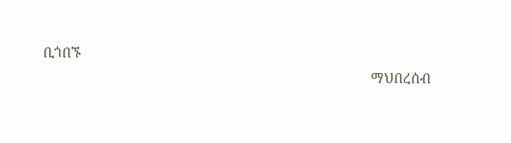ቢጎበኙ
                                                                                  ማህበረሰብ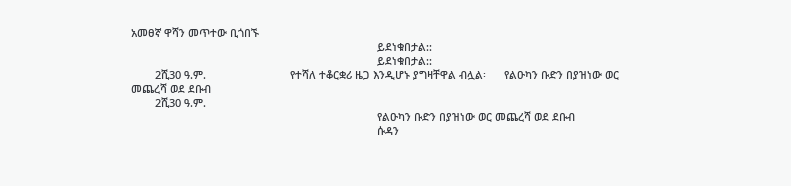አመፀኛ ዋሻን መጥተው ቢጎበኙ
                                                                                  ይደነቁበታል::
                                                                                  ይደነቁበታል::
        2ሺ30 ዓ.ም.                            የተሻለ ተቆርቋሪ ዜጋ እንዲሆኑ ያግዛቸዋል ብሏል፡      የልዑካን ቡድን በያዝነው ወር መጨረሻ ወደ ደቡብ
        2ሺ30 ዓ.ም.
                                                                                  የልዑካን ቡድን በያዝነው ወር መጨረሻ ወደ ደቡብ
                                                                                  ሱዳን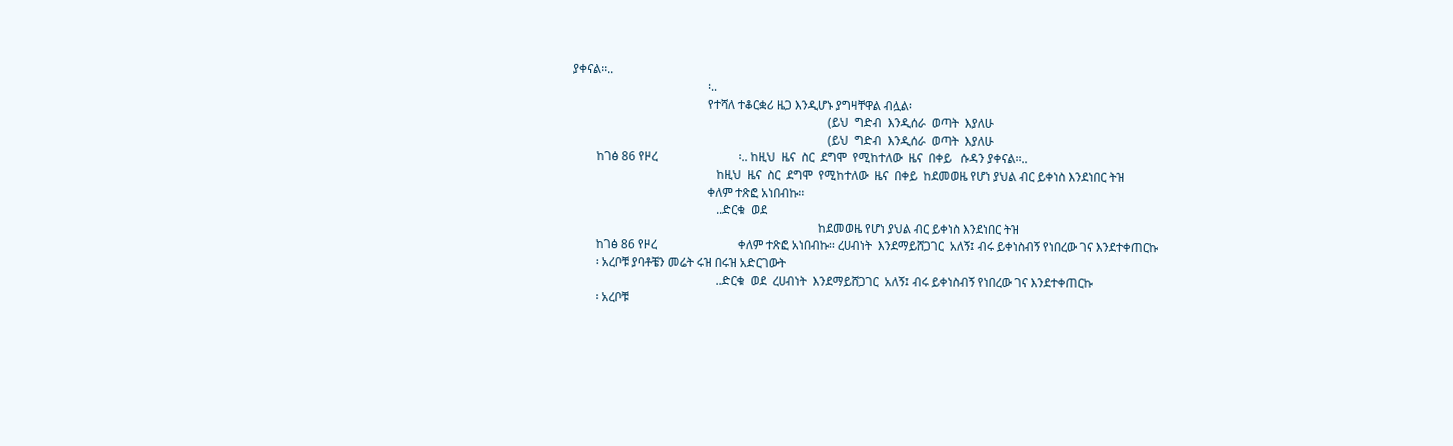ያቀናል፡፡..
                                             ፡..
                                             የተሻለ ተቆርቋሪ ዜጋ እንዲሆኑ ያግዛቸዋል ብሏል፡
                                                                                     (ይህ  ግድብ  እንዲሰራ  ወጣት  እያለሁ
                                                                                     (ይህ  ግድብ  እንዲሰራ  ወጣት  እያለሁ
        ከገፅ 86 የዞረ                           ፡.. ከዚህ  ዜና  ስር  ደግሞ  የሚከተለው  ዜና  በቀይ   ሱዳን ያቀናል፡፡..
                                                ከዚህ  ዜና  ስር  ደግሞ  የሚከተለው  ዜና  በቀይ  ከደመወዜ የሆነ ያህል ብር ይቀነስ እንደነበር ትዝ
                                             ቀለም ተጽፎ አነበብኩ፡፡
                                                ..ድርቁ  ወደ
                                                                                  ከደመወዜ የሆነ ያህል ብር ይቀነስ እንደነበር ትዝ
        ከገፅ 86 የዞረ                           ቀለም ተጽፎ አነበብኩ፡፡ ረሀብነት  እንደማይሸጋገር  አለኝ፤ ብሩ ይቀነስብኝ የነበረው ገና እንደተቀጠርኩ
        ፡ አረቦቹ ያባቶቼን መሬት ሩዝ በሩዝ አድርገውት
                                                ..ድርቁ  ወደ  ረሀብነት  እንደማይሸጋገር  አለኝ፤ ብሩ ይቀነስብኝ የነበረው ገና እንደተቀጠርኩ
        ፡ አረቦቹ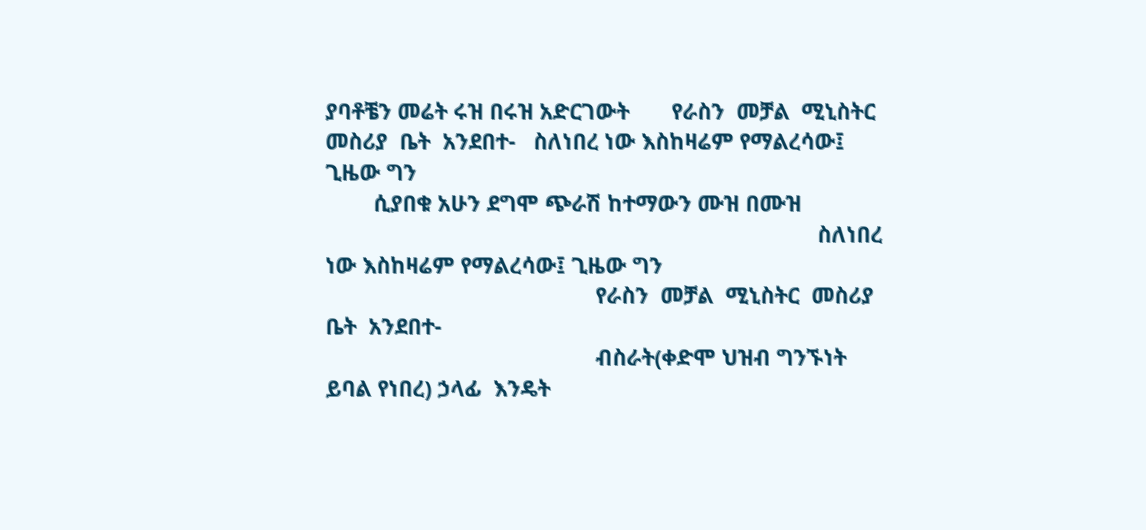ያባቶቼን መሬት ሩዝ በሩዝ አድርገውት       የራስን  መቻል  ሚኒስትር  መስሪያ  ቤት  አንደበተ-   ስለነበረ ነው እስከዛሬም የማልረሳው፤ ጊዜው ግን
        ሲያበቁ አሁን ደግሞ ጭራሽ ከተማውን ሙዝ በሙዝ
                                                                                  ስለነበረ ነው እስከዛሬም የማልረሳው፤ ጊዜው ግን
                                             የራስን  መቻል  ሚኒስትር  መስሪያ  ቤት  አንደበተ-
                                             ብስራት(ቀድሞ ህዝብ ግንኙነት ይባል የነበረ) ኃላፊ  እንዴት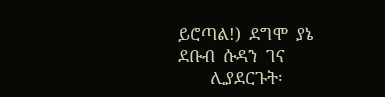ይሮጣል!)  ደግሞ  ያኔ  ደቡብ  ሱዳን  ገና
        ሊያደርጉት፡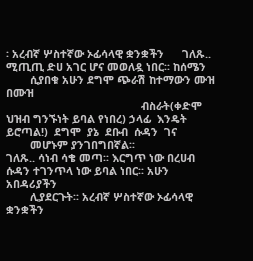፡ አረብኛ ሦስተኛው ኦፊሳላዊ ቋንቋችን      ገለጹ..                                ሚጢጢ ድሀ አገር ሆና መወለዷ ነበር፡፡ ከሰሜን
        ሲያበቁ አሁን ደግሞ ጭራሽ ከተማውን ሙዝ በሙዝ
                                             ብስራት(ቀድሞ ህዝብ ግንኙነት ይባል የነበረ) ኃላፊ  እንዴት  ይሮጣል!)  ደግሞ  ያኔ  ደቡብ  ሱዳን  ገና
        መሆኑም ያንገበግበኛል፡፡                      ገለጹ.. ሳነብ ሳቄ መጣ፡፡ እርግጥ ነው በረሀብ  ሱዳን ተገንጥላ ነው ይባል ነበር፡፡ አሁን አበዳሪያችን
        ሊያደርጉት፡፡ አረብኛ ሦስተኛው ኦፊሳላዊ ቋንቋችን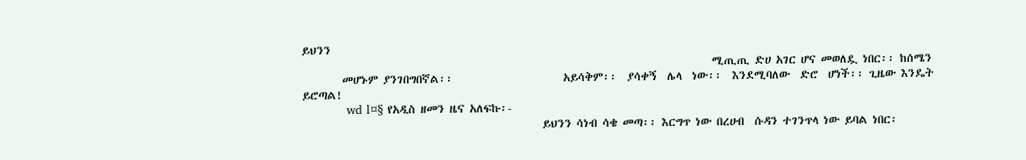ይህንን
                                                                                  ሚጢጢ ድሀ አገር ሆና መወለዷ ነበር፡፡ ከሰሜን
        መሆኑም ያንገበግበኛል፡፡                      አይሳቅም፡፡  ያሳቀኝ  ሌላ  ነው፡፡  እንደሚባለው  ድሮ  ሆነች፡፡ ጊዜው እንዴት ይሮጣል!
           wd l¤§ የአዲስ ዘመን ዜና አለፍኩ፡-
                                                ይህንን ሳነብ ሳቄ መጣ፡፡ እርግጥ ነው በረሀብ  ሱዳን ተገንጥላ ነው ይባል ነበር፡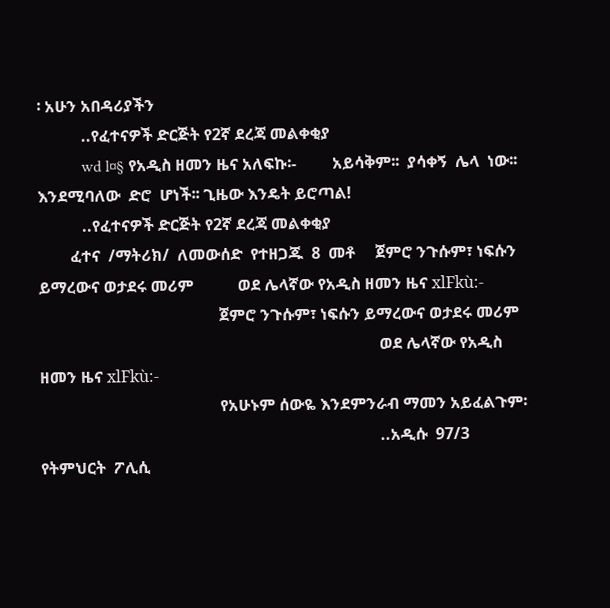፡ አሁን አበዳሪያችን
           ..የፈተናዎች ድርጅት የ2ኛ ደረጃ መልቀቂያ
           wd l¤§ የአዲስ ዘመን ዜና አለፍኩ፡-         አይሳቅም፡፡  ያሳቀኝ  ሌላ  ነው፡፡  እንደሚባለው  ድሮ  ሆነች፡፡ ጊዜው እንዴት ይሮጣል!
           ..የፈተናዎች ድርጅት የ2ኛ ደረጃ መልቀቂያ
        ፈተና  /ማትሪክ/  ለመውሰድ  የተዘጋጁ  8  መቶ     ጀምሮ ንጉሱም፣ ነፍሱን ይማረውና ወታደሩ መሪም           ወደ ሌላኛው የአዲስ ዘመን ዜና xlFkù:-
                                             ጀምሮ ንጉሱም፣ ነፍሱን ይማረውና ወታደሩ መሪም
                                                                                     ወደ ሌላኛው የአዲስ ዘመን ዜና xlFkù:-
                                             የአሁኑም ሰውዬ እንደምንራብ ማመን አይፈልጉም፡
                                                                                     ..አዲሱ  97/3  የትምህርት  ፖሊሲ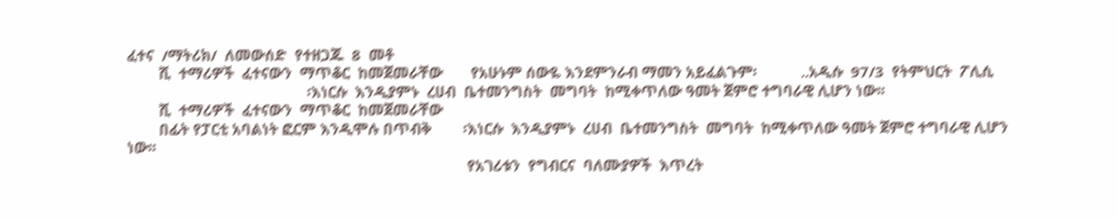ፈተና  /ማትሪክ/  ለመውሰድ  የተዘጋጁ  8  መቶ
        ሺ  ተማሪዎች  ፈተናውን  ማጥቆር  ከመጀመራቸው       የአሁኑም ሰውዬ እንደምንራብ ማመን አይፈልጉም፡           ..አዲሱ  97/3  የትምህርት  ፖሊሲ
                                             ፡እነርሱ  እንዲያምኑ  ረሀብ  ቤተመንግስት  መግባት  ከሚቀጥለው ዓመት ጀምሮ ተግባራዊ ሊሆን ነው፡፡
        ሺ  ተማሪዎች  ፈተናውን  ማጥቆር  ከመጀመራቸው
        በፊት የፓርቲ አባልነት ፎርም እንዲሞሉ በጥብቅ        ፡እነርሱ  እንዲያምኑ  ረሀብ  ቤተመንግስት  መግባት  ከሚቀጥለው ዓመት ጀምሮ ተግባራዊ ሊሆን ነው፡፡
                                                                                     የአገሪቱን  የግብርና  ባለሙያዎች  እጥረት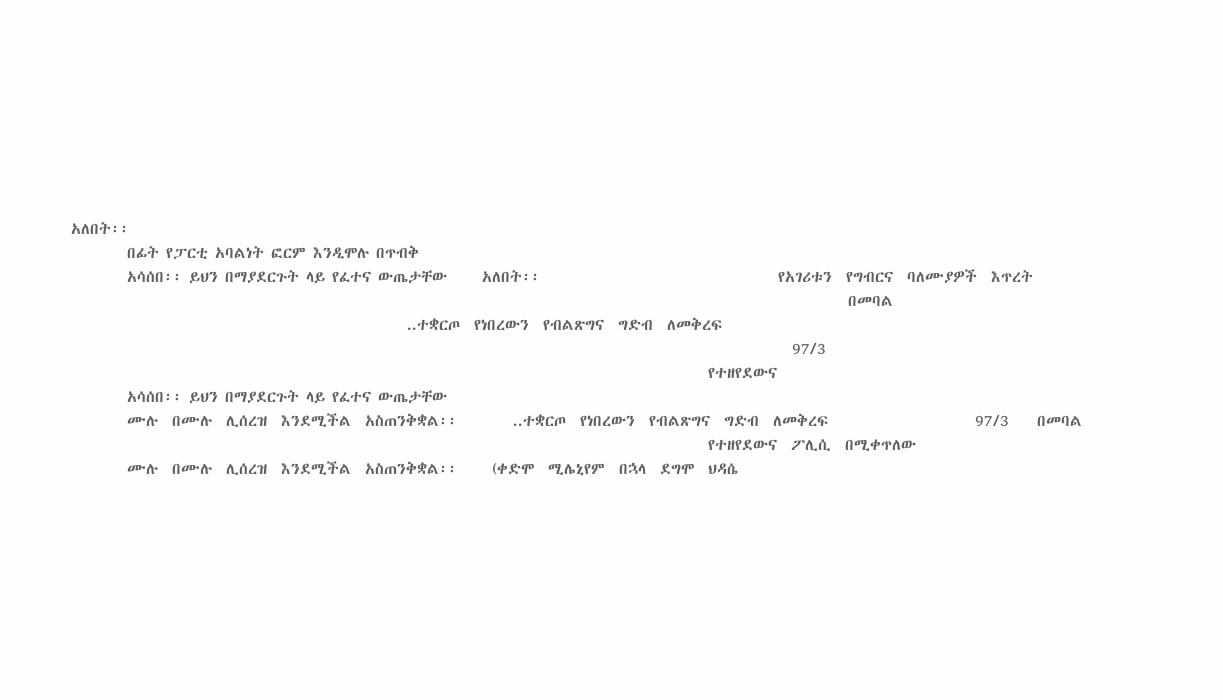አለበት፡፡
        በፊት የፓርቲ አባልነት ፎርም እንዲሞሉ በጥብቅ
        አሳሰበ፡፡ ይህን በማያደርጉት ላይ የፈተና ውጤታቸው     አለበት፡፡                                  የአገሪቱን  የግብርና  ባለሙያዎች  እጥረት
                                                                                                               በመባል
                                                ..ተቋርጦ  የነበረውን  የብልጽግና  ግድብ  ለመቅረፍ
                                                                                                       97/3
                                                                                           የተዘየደውና
        አሳሰበ፡፡ ይህን በማያደርጉት ላይ የፈተና ውጤታቸው
        ሙሉ  በሙሉ  ሊሰረዝ  እንደሚችል  አስጠንቅቋል፡፡        ..ተቋርጦ  የነበረውን  የብልጽግና  ግድብ  ለመቅረፍ                     97/3    በመባል
                                                                                           የተዘየደውና  ፖሊሲ  በሚቀጥለው
        ሙሉ  በሙሉ  ሊሰረዝ  እንደሚችል  አስጠንቅቋል፡፡     (ቀድሞ  ሚሌኒየም  በኋላ  ደግሞ  ህዳሴ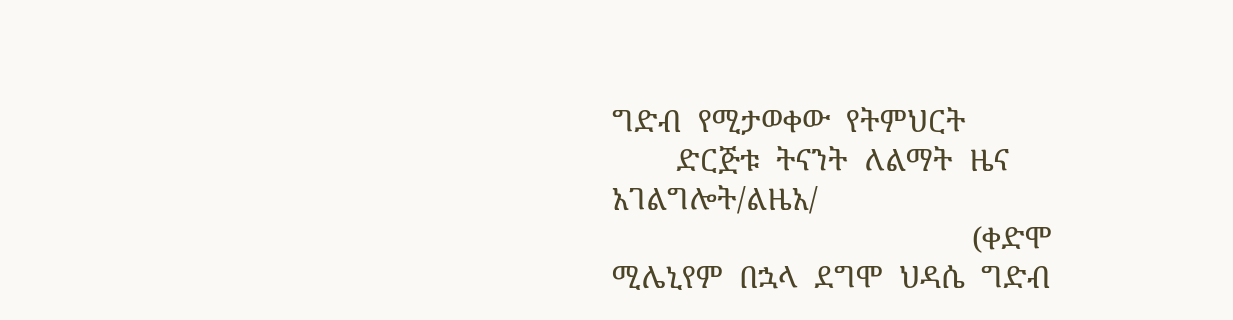ግድብ  የሚታወቀው  የትምህርት
        ድርጅቱ  ትናንት  ለልማት  ዜና  አገልግሎት/ልዜአ/
                                             (ቀድሞ  ሚሌኒየም  በኋላ  ደግሞ  ህዳሴ  ግድብ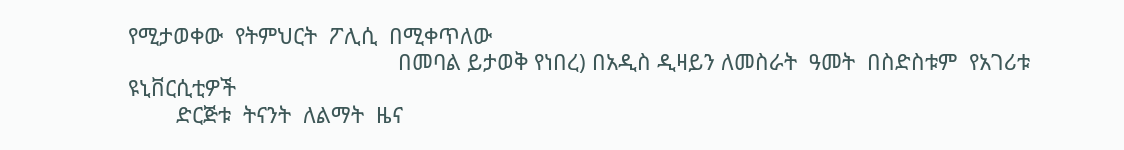የሚታወቀው  የትምህርት  ፖሊሲ  በሚቀጥለው
                                             በመባል ይታወቅ የነበረ) በአዲስ ዲዛይን ለመስራት  ዓመት  በስድስቱም  የአገሪቱ  ዩኒቨርሲቲዎች
        ድርጅቱ  ትናንት  ለልማት  ዜና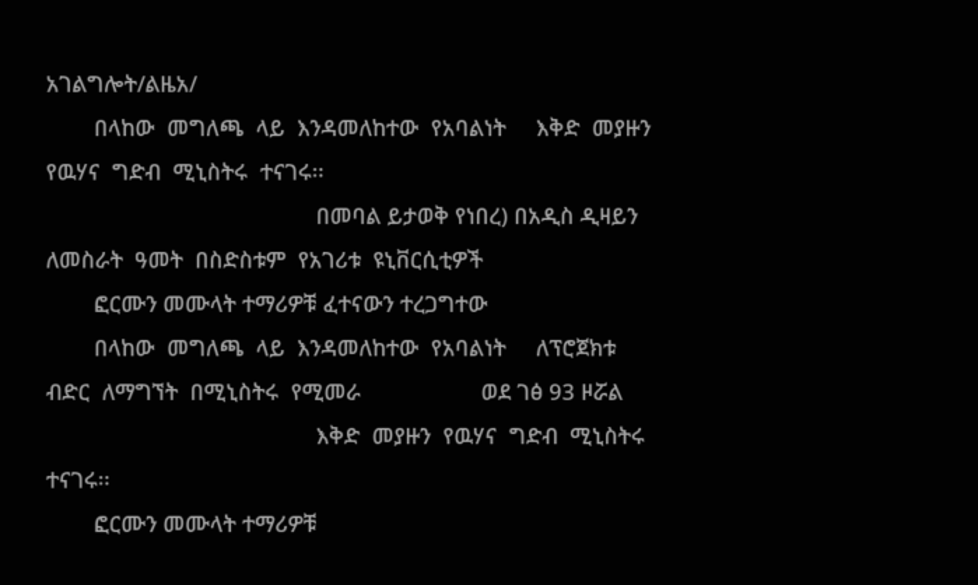አገልግሎት/ልዜአ/
        በላከው  መግለጫ  ላይ  እንዳመለከተው  የአባልነት     እቅድ  መያዙን  የዉሃና  ግድብ  ሚኒስትሩ  ተናገሩ፡፡
                                             በመባል ይታወቅ የነበረ) በአዲስ ዲዛይን ለመስራት  ዓመት  በስድስቱም  የአገሪቱ  ዩኒቨርሲቲዎች
        ፎርሙን መሙላት ተማሪዎቹ ፈተናውን ተረጋግተው
        በላከው  መግለጫ  ላይ  እንዳመለከተው  የአባልነት     ለፕሮጀክቱ  ብድር  ለማግኘት  በሚኒስትሩ  የሚመራ                    ወደ ገፅ 93 ዞሯል
                                             እቅድ  መያዙን  የዉሃና  ግድብ  ሚኒስትሩ  ተናገሩ፡፡
        ፎርሙን መሙላት ተማሪዎቹ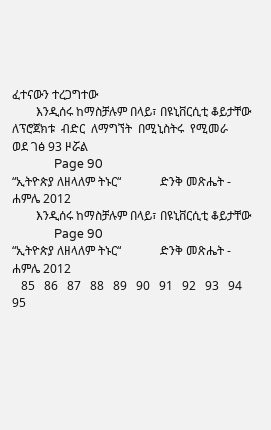ፈተናውን ተረጋግተው
        እንዲሰሩ ከማስቻሉም በላይ፣ በዩኒቨርሲቲ ቆይታቸው      ለፕሮጀክቱ  ብድር  ለማግኘት  በሚኒስትሩ  የሚመራ                    ወደ ገፅ 93 ዞሯል
              Page 90                                                           “ኢትዮጵያ ለዘላለም ትኑር“             ድንቅ መጽሔት -  ሐምሌ 2012
        እንዲሰሩ ከማስቻሉም በላይ፣ በዩኒቨርሲቲ ቆይታቸው
              Page 90                                                           “ኢትዮጵያ ለዘላለም ትኑር“             ድንቅ መጽሔት -  ሐምሌ 2012
   85   86   87   88   89   90   91   92   93   94   95